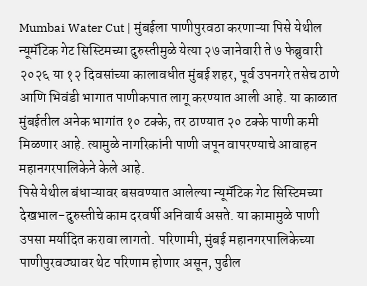Mumbai Water Cut | मुंबईला पाणीपुरवठा करणाऱ्या पिसे येथील न्यूमॅटिक गेट सिस्टिमच्या दुरुस्तीमुळे येत्या २७ जानेवारी ते ७ फेब्रुवारी २०२६ या १२ दिवसांच्या कालावधीत मुंबई शहर, पूर्व उपनगरे तसेच ठाणे आणि भिवंडी भागात पाणीकपात लागू करण्यात आली आहे. या काळात मुंबईतील अनेक भागांत १० टक्के, तर ठाण्यात २० टक्के पाणी कमी मिळणार आहे. त्यामुळे नागरिकांनी पाणी जपून वापरण्याचे आवाहन महानगरपालिकेने केले आहे.
पिसे येथील बंधाऱ्यावर बसवण्यात आलेल्या न्यूमॅटिक गेट सिस्टिमच्या देखभाल-दुरुस्तीचे काम दरवर्षी अनिवार्य असते. या कामामुळे पाणी उपसा मर्यादित करावा लागतो. परिणामी, मुंबई महानगरपालिकेच्या पाणीपुरवठ्यावर थेट परिणाम होणार असून, पुढील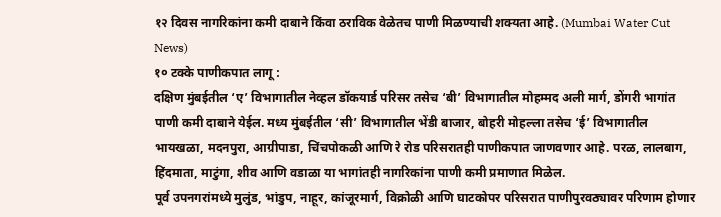१२ दिवस नागरिकांना कमी दाबाने किंवा ठराविक वेळेतच पाणी मिळण्याची शक्यता आहे. (Mumbai Water Cut News)
१० टक्के पाणीकपात लागू :
दक्षिण मुंबईतील ‘ए’ विभागातील नेव्हल डॉकयार्ड परिसर तसेच ‘बी’ विभागातील मोहम्मद अली मार्ग, डोंगरी भागांत पाणी कमी दाबाने येईल. मध्य मुंबईतील ‘सी’ विभागातील भेंडी बाजार, बोहरी मोहल्ला तसेच ‘ई’ विभागातील भायखळा, मदनपुरा, आग्रीपाडा, चिंचपोकळी आणि रे रोड परिसरातही पाणीकपात जाणवणार आहे. परळ, लालबाग, हिंदमाता, माटुंगा, शीव आणि वडाळा या भागांतही नागरिकांना पाणी कमी प्रमाणात मिळेल.
पूर्व उपनगरांमध्ये मुलुंड, भांडुप, नाहूर, कांजूरमार्ग, विक्रोळी आणि घाटकोपर परिसरात पाणीपुरवठ्यावर परिणाम होणार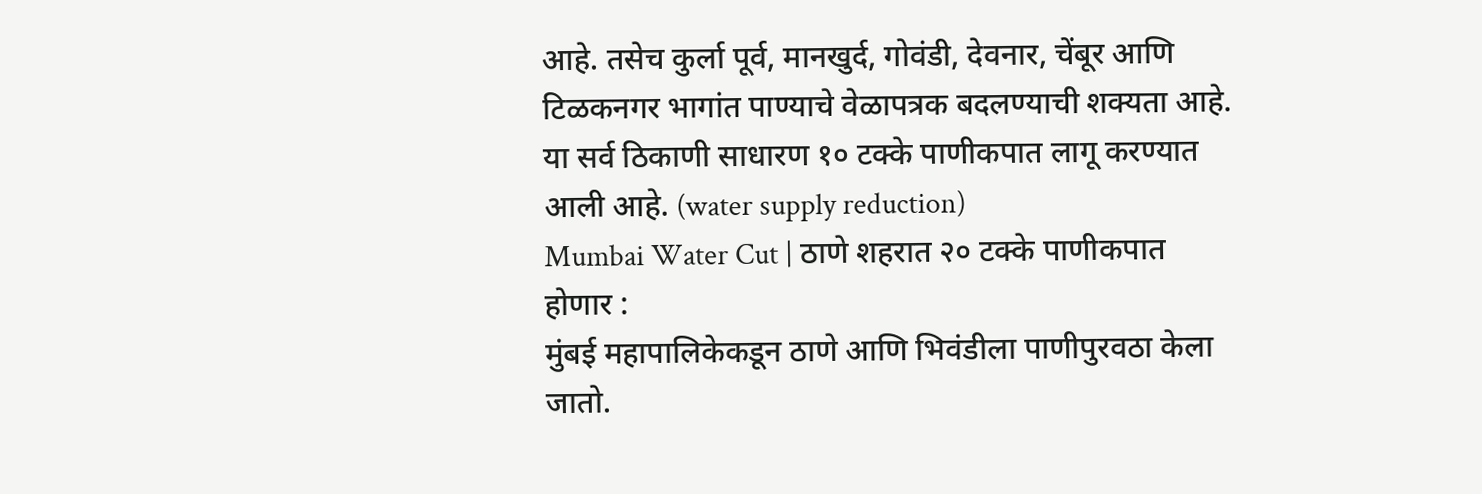आहे. तसेच कुर्ला पूर्व, मानखुर्द, गोवंडी, देवनार, चेंबूर आणि टिळकनगर भागांत पाण्याचे वेळापत्रक बदलण्याची शक्यता आहे. या सर्व ठिकाणी साधारण १० टक्के पाणीकपात लागू करण्यात आली आहे. (water supply reduction)
Mumbai Water Cut | ठाणे शहरात २० टक्के पाणीकपात होणार :
मुंबई महापालिकेकडून ठाणे आणि भिवंडीला पाणीपुरवठा केला जातो.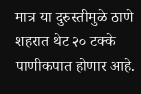मात्र या दुरुस्तीमुळे ठाणे शहरात थेट २० टक्के पाणीकपात होणार आहे.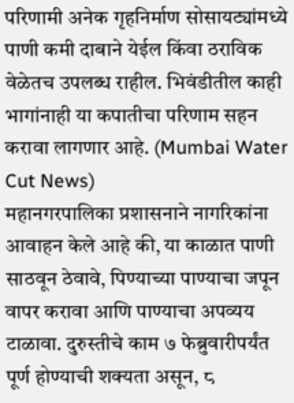परिणामी अनेक गृहनिर्माण सोसायट्यांमध्ये पाणी कमी दाबाने येईल किंवा ठराविक वेळेतच उपलब्ध राहील. भिवंडीतील काही भागांनाही या कपातीचा परिणाम सहन करावा लागणार आहे. (Mumbai Water Cut News)
महानगरपालिका प्रशासनाने नागरिकांना आवाहन केले आहे की, या काळात पाणी साठवून ठेवावे, पिण्याच्या पाण्याचा जपून वापर करावा आणि पाण्याचा अपव्यय टाळावा. दुरुस्तीचे काम ७ फेब्रुवारीपर्यंत पूर्ण होण्याची शक्यता असून, ८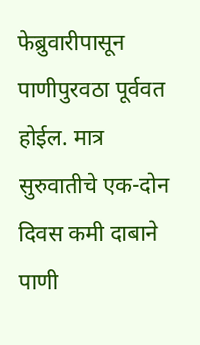फेब्रुवारीपासून पाणीपुरवठा पूर्ववत होईल. मात्र सुरुवातीचे एक-दोन दिवस कमी दाबाने पाणी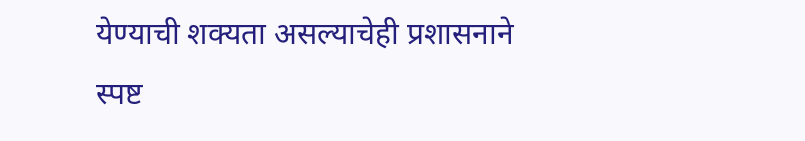येण्याची शक्यता असल्याचेही प्रशासनाने स्पष्ट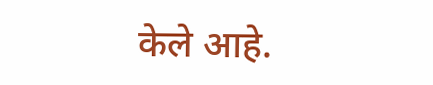केले आहे.